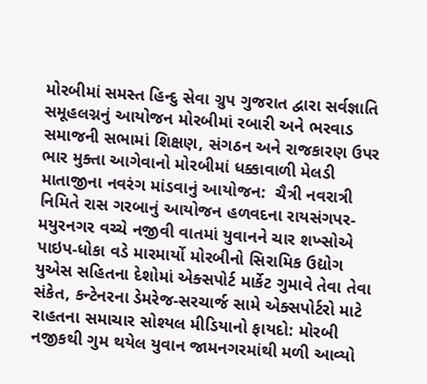મોરબીમાં સમસ્ત હિન્દુ સેવા ગ્રુપ ગુજરાત દ્વારા સર્વજ્ઞાતિ સમૂહલગ્નનું આયોજન મોરબીમાં રબારી અને ભરવાડ સમાજની સભામાં શિક્ષણ, સંગઠન અને રાજકારણ ઉપર ભાર મુક્તા આગેવાનો મોરબીમાં ધક્કાવાળી મેલડી માતાજીના નવરંગ માંડવાનું આયોજન:  ચૈત્રી નવરાત્રી નિમિતે રાસ ગરબાનું આયોજન હળવદના રાયસંગપર-મયુરનગર વચ્ચે નજીવી વાતમાં યુવાનને ચાર શખ્સોએ પાઇપ-ધોકા વડે મારમાર્યો મોરબીનો સિરામિક ઉદ્યોગ યુએસ સહિતના દેશોમાં એક્સપોર્ટ માર્કેટ ગુમાવે તેવા તેવા સંકેત, કન્ટેનરના ડેમરેજ-સરચાર્જ સામે એક્સપોર્ટરો માટે રાહતના સમાચાર સોશ્યલ મીડિયાનો ફાયદો: મોરબી નજીકથી ગુમ થયેલ યુવાન જામનગરમાંથી મળી આવ્યો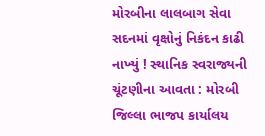મોરબીના લાલબાગ સેવા સદનમાં વૃક્ષોનું નિકંદન કાઢી નાખ્યું ! સ્થાનિક સ્વરાજ્યની ચૂંટણીના આવતા : મોરબી જિલ્લા ભાજપ કાર્યાલય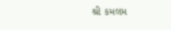શ્રી કમલમ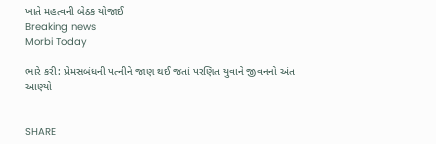ખાતે મહત્વની બેઠક યોજાઈ
Breaking news
Morbi Today

ભારે કરી: પ્રેમસબંધની પત્નીને જાણ થઈ જતાં પરણિત યુવાને જીવનનો અંત આણ્યો


SHARE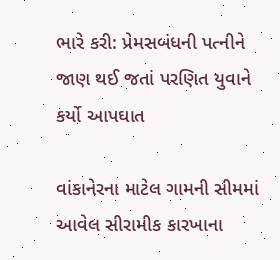ભારે કરી: પ્રેમસબંધની પત્નીને જાણ થઈ જતાં પરણિત યુવાને કર્યો આપઘાત

વાંકાનેરના માટેલ ગામની સીમમાં આવેલ સીરામીક કારખાના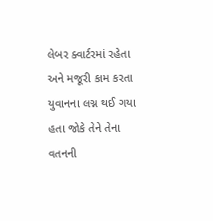લેબર ક્વાર્ટરમાં રહેતા અને મજૂરી કામ કરતા યુવાનના લગ્ન થઈ ગયા હતા જોકે તેને તેના વતનની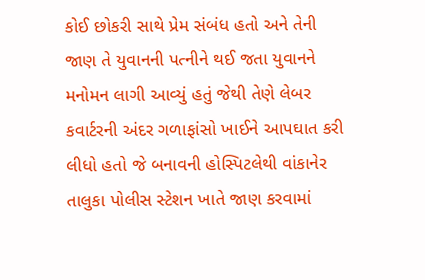કોઈ છોકરી સાથે પ્રેમ સંબંધ હતો અને તેની જાણ તે યુવાનની પત્નીને થઈ જતા યુવાનને મનોમન લાગી આવ્યું હતું જેથી તેણે લેબર કવાર્ટરની અંદર ગળાફાંસો ખાઈને આપઘાત કરી લીધો હતો જે બનાવની હોસ્પિટલેથી વાંકાનેર તાલુકા પોલીસ સ્ટેશન ખાતે જાણ કરવામાં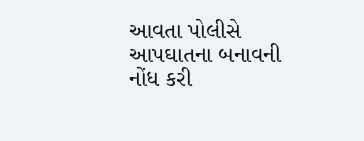આવતા પોલીસે આપઘાતના બનાવની નોંધ કરી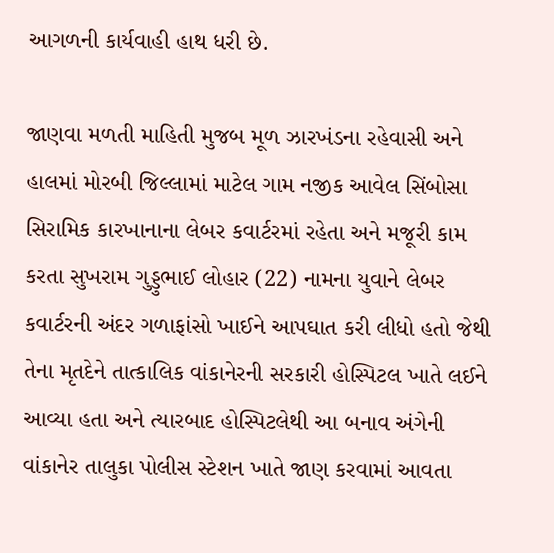આગળની કાર્યવાહી હાથ ધરી છે.

જાણવા મળતી માહિતી મુજબ મૂળ ઝારખંડના રહેવાસી અને હાલમાં મોરબી જિલ્લામાં માટેલ ગામ નજીક આવેલ સિંબોસા સિરામિક કારખાનાના લેબર કવાર્ટરમાં રહેતા અને મજૂરી કામ કરતા સુખરામ ગુડ્ડુભાઈ લોહાર (22) નામના યુવાને લેબર કવાર્ટરની અંદર ગળાફાંસો ખાઈને આપઘાત કરી લીધો હતો જેથી તેના મૃતદેને તાત્કાલિક વાંકાનેરની સરકારી હોસ્પિટલ ખાતે લઈને આવ્યા હતા અને ત્યારબાદ હોસ્પિટલેથી આ બનાવ અંગેની વાંકાનેર તાલુકા પોલીસ સ્ટેશન ખાતે જાણ કરવામાં આવતા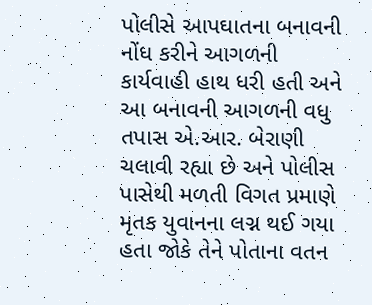પોલીસે આપઘાતના બનાવની નોંધ કરીને આગળની કાર્યવાહી હાથ ધરી હતી અને આ બનાવની આગળની વધુ તપાસ એ.આર. બેરાણી ચલાવી રહ્યા છે અને પોલીસ પાસેથી મળતી વિગત પ્રમાણે મૃતક યુવાનના લગ્ન થઈ ગયા હતા જોકે તેને પોતાના વતન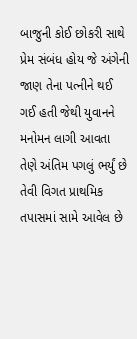બાજુની કોઈ છોકરી સાથે પ્રેમ સંબંધ હોય જે અંગેની જાણ તેના પત્નીને થઈ ગઈ હતી જેથી યુવાનને મનોમન લાગી આવતા તેણે અંતિમ પગલું ભર્યું છે તેવી વિગત પ્રાથમિક તપાસમાં સામે આવેલ છે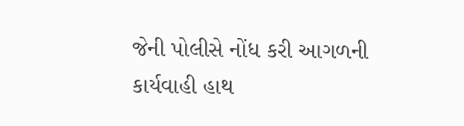જેની પોલીસે નોંધ કરી આગળની કાર્યવાહી હાથ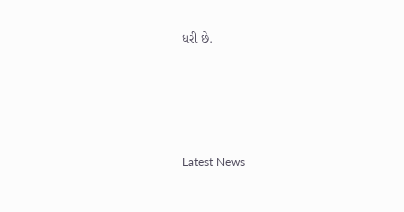ધરી છે.






Latest News